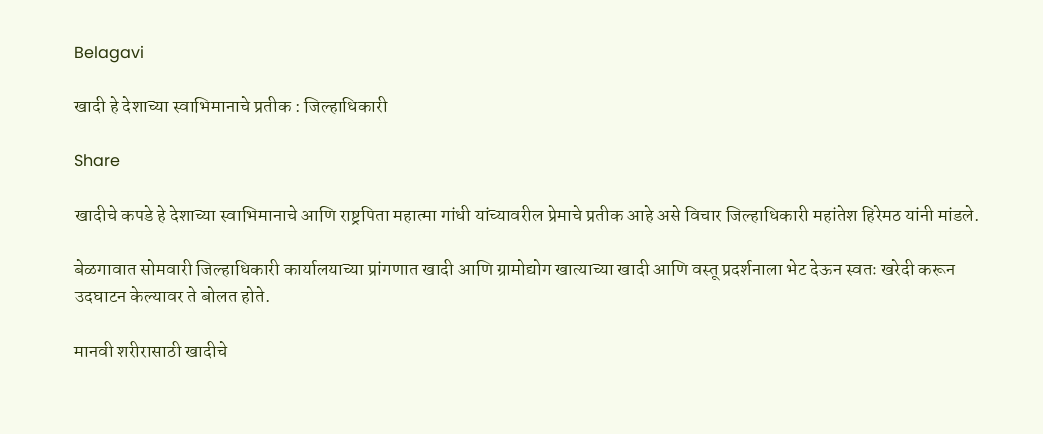Belagavi

खादी हे देशाच्या स्वाभिमानाचे प्रतीक : जिल्हाधिकारी

Share

खादीचे कपडे हे देशाच्या स्वाभिमानाचे आणि राष्ट्रपिता महात्मा गांधी यांच्यावरील प्रेमाचे प्रतीक आहे असे विचार जिल्हाधिकारी महांतेश हिरेमठ यांनी मांडले.

बेळगावात सोमवारी जिल्हाधिकारी कार्यालयाच्या प्रांगणात खादी आणि ग्रामोद्योग खात्याच्या खादी आणि वस्तू प्रदर्शनाला भेट देऊन स्वतः खरेदी करून उदघाटन केल्यावर ते बोलत होते.

मानवी शरीरासाठी खादीचे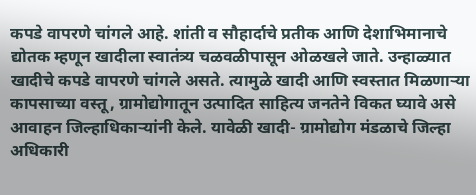कपडे वापरणे चांगले आहे. शांती व सौहार्दाचे प्रतीक आणि देशाभिमानाचे द्योतक म्हणून खादीला स्वातंत्र्य चळवळीपासून ओळखले जाते. उन्हाळ्यात खादीचे कपडे वापरणे चांगले असते. त्यामुळे खादी आणि स्वस्तात मिळणाऱ्या कापसाच्या वस्तू, ग्रामोद्योगातून उत्पादित साहित्य जनतेने विकत घ्यावे असे आवाहन जिल्हाधिकाऱ्यांनी केले. यावेळी खादी- ग्रामोद्योग मंडळाचे जिल्हा अधिकारी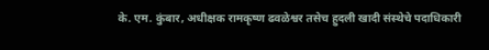के. एम. कुंबार, अधीक्षक रामकृष्ण ढवळेश्वर तसेच हुदली खादी संस्थेचे पदाधिकारी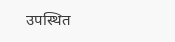उपस्थित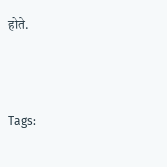होते.



Tags: